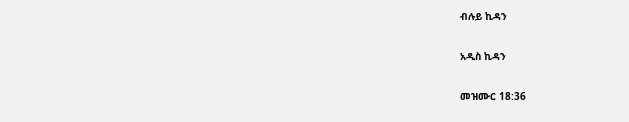ብሉይ ኪዳን

አዲስ ኪዳን

መዝሙር 18:36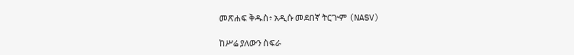መጽሐፍ ቅዱስ፥ አዲሱ መደበኛ ትርጒም (NASV)

ከሥሬ ያለውን ስፍራ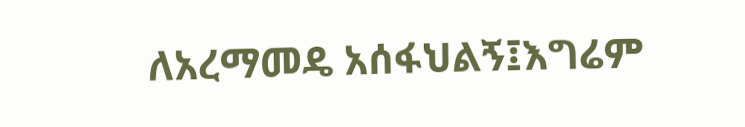ለአረማመዴ አሰፋህልኝ፤እግሬም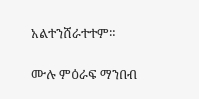አልተንሸራተተም።

ሙሉ ምዕራፍ ማንበብ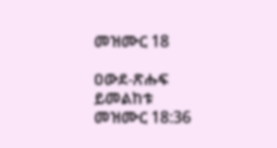መዝሙር 18

ዐውደ-ጽሑፍ ይመልከቱ መዝሙር 18:36